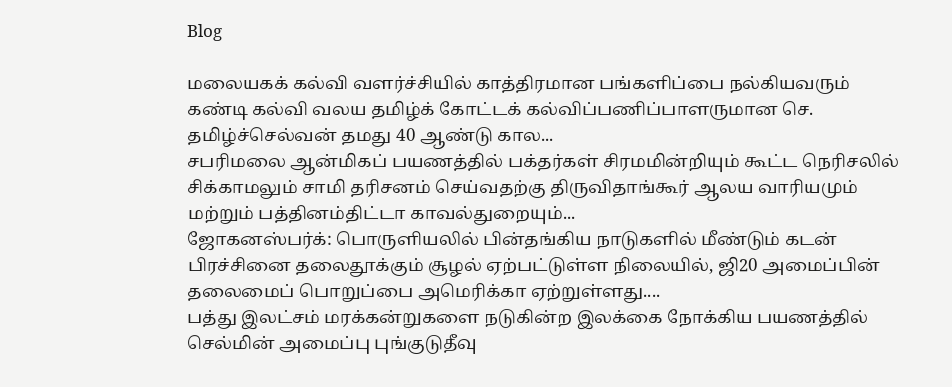Blog

மலையகக் கல்வி வளர்ச்சியில் காத்திரமான பங்களிப்பை நல்கியவரும் கண்டி கல்வி வலய தமிழ்க் கோட்டக் கல்விப்பணிப்பாளருமான செ. தமிழ்ச்செல்வன் தமது 40 ஆண்டு கால...
சபரிமலை ஆன்மிகப் பயணத்தில் பக்தர்கள் சிரமமின்றியும் கூட்ட நெரிசலில் சிக்காமலும் சாமி தரிசனம் செய்வதற்கு திருவிதாங்கூர் ஆலய வாரியமும் மற்றும் பத்தினம்திட்டா காவல்துறையும்...
ஜோகனஸ்பர்க்: பொருளியலில் பின்தங்கிய நாடுகளில் மீண்டும் கடன் பிரச்சினை தலைதூக்கும் சூழல் ஏற்பட்டுள்ள நிலையில், ஜி20 அமைப்பின் தலைமைப் பொறுப்பை அமெரிக்கா ஏற்றுள்ளது....
பத்து இலட்சம் மரக்கன்றுகளை நடுகின்ற இலக்கை நோக்கிய பயணத்தில் செல்மின் அமைப்பு புங்குடுதீவு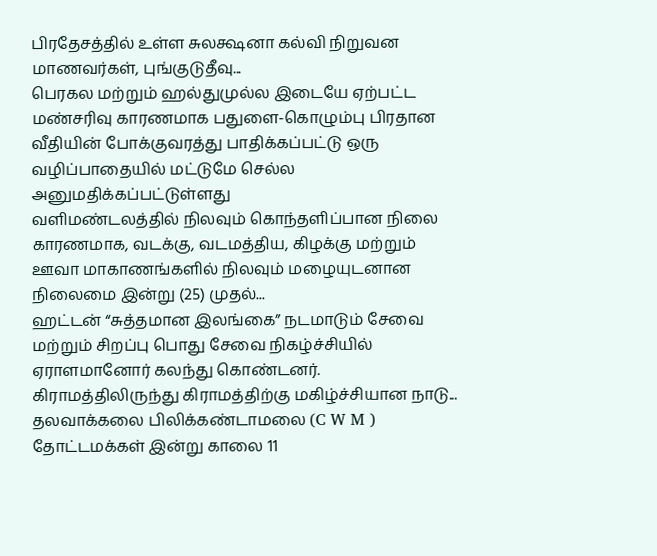பிரதேசத்தில் உள்ள சுலக்ஷனா கல்வி நிறுவன மாணவர்கள், புங்குடுதீவு...
பெரகல மற்றும் ஹல்துமுல்ல இடையே ஏற்பட்ட மண்சரிவு காரணமாக பதுளை-கொழும்பு பிரதான வீதியின் போக்குவரத்து பாதிக்கப்பட்டு ஒரு வழிப்பாதையில் மட்டுமே செல்ல அனுமதிக்கப்பட்டுள்ளது
வளிமண்டலத்தில் நிலவும் கொந்தளிப்பான நிலை காரணமாக, வடக்கு, வடமத்திய, கிழக்கு மற்றும் ஊவா மாகாணங்களில் நிலவும் மழையுடனான நிலைமை இன்று (25) முதல்...
ஹட்டன் “சுத்தமான இலங்கை” நடமாடும் சேவை மற்றும் சிறப்பு பொது சேவை நிகழ்ச்சியில் ஏராளமானோர் கலந்து கொண்டனர். கிராமத்திலிருந்து கிராமத்திற்கு மகிழ்ச்சியான நாடு...
தலவாக்கலை பிலிக்கண்டாமலை (C W M ) தோட்டமக்கள் இன்று காலை 11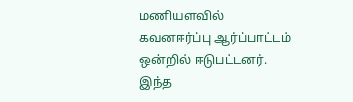மணியளவில் கவனஈர்ப்பு ஆர்ப்பாட்டம் ஒன்றில் ஈடுபட்டனர். இந்த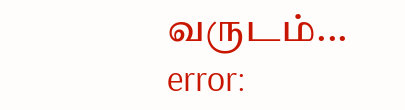வருடம்...
error: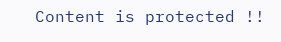Content is protected !!